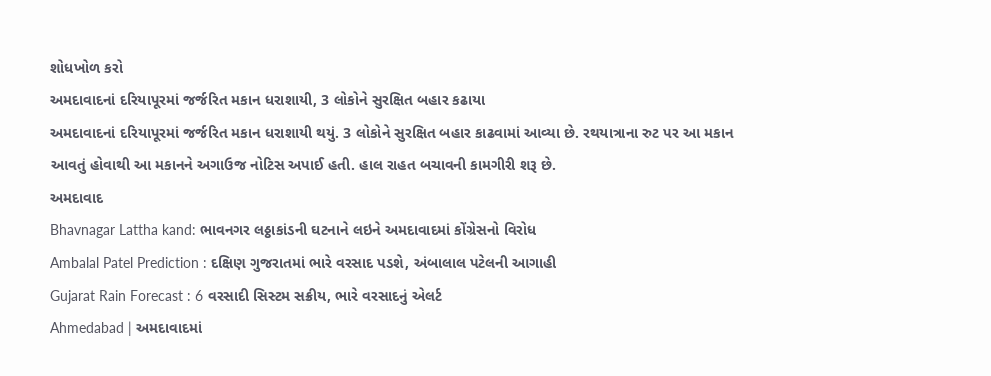શોધખોળ કરો
અમદાવાદનાં દરિયાપૂરમાં જર્જરિત મકાન ધરાશાયી, 3 લોકોને સુરક્ષિત બહાર કઢાયા
અમદાવાદનાં દરિયાપૂરમાં જર્જરિત મકાન ધરાશાયી થયું. 3 લોકોને સુરક્ષિત બહાર કાઢવામાં આવ્યા છે. રથયાત્રાના રુટ પર આ મકાન આવતું હોવાથી આ મકાનને અગાઉજ નોટિસ અપાઈ હતી. હાલ રાહત બચાવની કામગીરી શરૂ છે.
અમદાવાદ
Bhavnagar Lattha kand: ભાવનગર લઠ્ઠાકાંડની ઘટનાને લઇને અમદાવાદમાં કોંગ્રેસનો વિરોધ
Ambalal Patel Prediction : દક્ષિણ ગુજરાતમાં ભારે વરસાદ પડશે, અંબાલાલ પટેલની આગાહી
Gujarat Rain Forecast : 6 વરસાદી સિસ્ટમ સક્રીય, ભારે વરસાદનું એલર્ટ
Ahmedabad | અમદાવાદમાં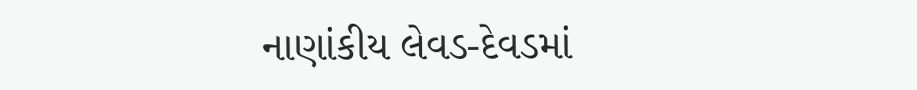નાણાંકીય લેવડ-દેવડમાં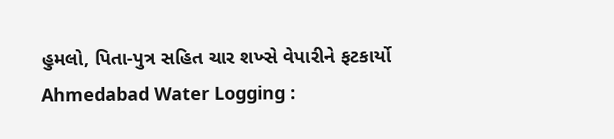હુમલો, પિતા-પુત્ર સહિત ચાર શખ્સે વેપારીને ફટકાર્યો
Ahmedabad Water Logging :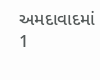અમદાવાદમાં 1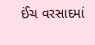ઈંચ વરસાદમાં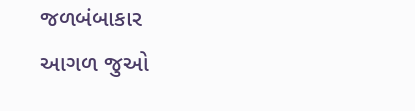જળબંબાકાર
આગળ જુઓ